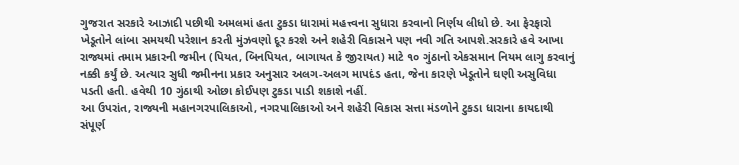ગુજરાત સરકારે આઝાદી પછીથી અમલમાં હતા ટુકડા ધારામાં મહત્ત્વના સુધારા કરવાનો નિર્ણય લીધો છે. આ ફેરફારો ખેડૂતોને લાંબા સમયથી પરેશાન કરતી મુંઝવણો દૂર કરશે અને શહેરી વિકાસને પણ નવી ગતિ આપશે.સરકારે હવે આખા રાજ્યમાં તમામ પ્રકારની જમીન (પિયત, બિનપિયત, બાગાયત કે જીરાયત) માટે ૧૦ ગુંઠાનો એકસમાન નિયમ લાગુ કરવાનું નક્કી કર્યું છે. અત્યાર સુધી જમીનના પ્રકાર અનુસાર અલગ-અલગ માપદંડ હતા, જેના કારણે ખેડૂતોને ઘણી અસુવિધા પડતી હતી. હવેથી 10 ગુંઠાથી ઓછા કોઈપણ ટુકડા પાડી શકાશે નહીં.
આ ઉપરાંત, રાજ્યની મહાનગરપાલિકાઓ, નગરપાલિકાઓ અને શહેરી વિકાસ સત્તા મંડળોને ટુકડા ધારાના કાયદાથી સંપૂર્ણ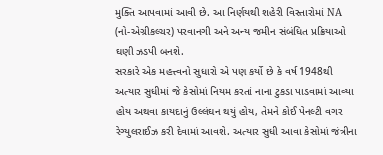મુક્તિ આપવામાં આવી છે. આ નિર્ણયથી શહેરી વિસ્તારોમાં NA (નો-એગ્રીકલ્ચર) પરવાનગી અને અન્ય જમીન સંબંધિત પ્રક્રિયાઓ ઘણી ઝડપી બનશે.
સરકારે એક મહત્ત્વનો સુધારો એ પણ કર્યો છે કે વર્ષ 1948થી અત્યાર સુધીમાં જે કેસોમાં નિયમ કરતાં નાના ટુકડા પાડવામાં આવ્યા હોય અથવા કાયદાનું ઉલ્લંઘન થયું હોય, તેમને કોઈ પેનલ્ટી વગર રેગ્યુલરાઈઝ કરી દેવામાં આવશે. અત્યાર સુધી આવા કેસોમાં જંત્રીના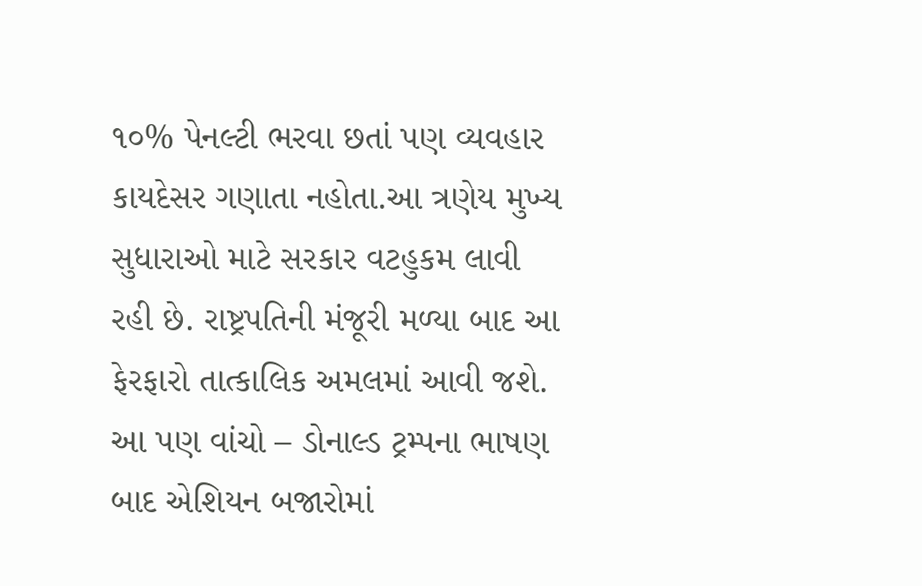૧૦% પેનલ્ટી ભરવા છતાં પણ વ્યવહાર કાયદેસર ગણાતા નહોતા.આ ત્રણેય મુખ્ય સુધારાઓ માટે સરકાર વટહુકમ લાવી રહી છે. રાષ્ટ્રપતિની મંજૂરી મળ્યા બાદ આ ફેરફારો તાત્કાલિક અમલમાં આવી જશે.
આ પણ વાંચો – ડોનાલ્ડ ટ્રમ્પના ભાષણ બાદ એશિયન બજારોમાં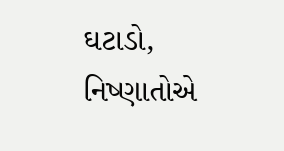ઘટાડો, નિષ્ણાતોએ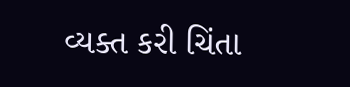વ્યક્ત કરી ચિંતા